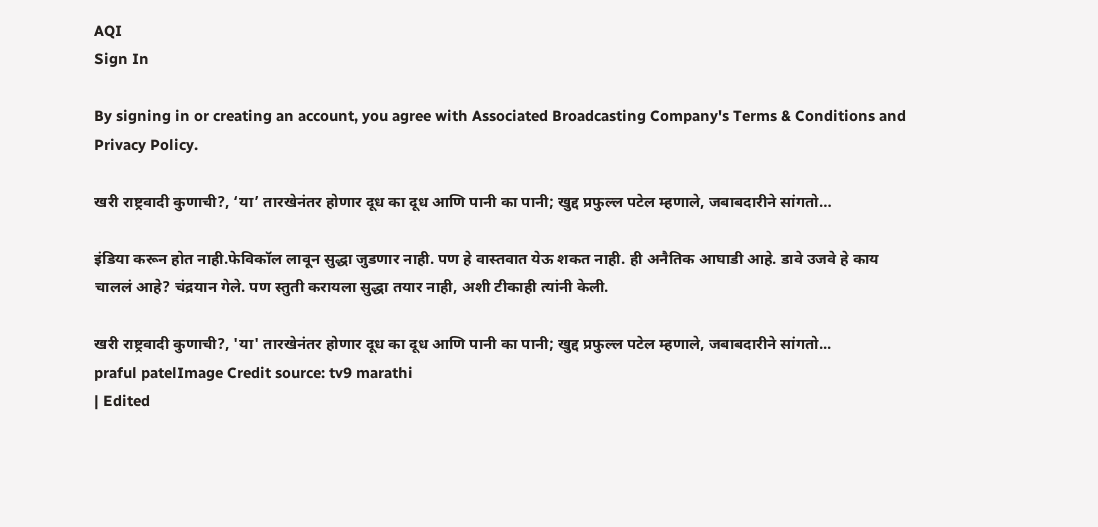AQI
Sign In

By signing in or creating an account, you agree with Associated Broadcasting Company's Terms & Conditions and Privacy Policy.

खरी राष्ट्रवादी कुणाची?, ‘या’ तारखेनंतर होणार दूध का दूध आणि पानी का पानी; खुद्द प्रफुल्ल पटेल म्हणाले, जबाबदारीने सांगतो…

इंडिया करून होत नाही.फेविकॉल लावून सुद्धा जुडणार नाही. पण हे वास्तवात येऊ शकत नाही. ही अनैतिक आघाडी आहे. डावे उजवे हे काय चाललं आहे? चंद्रयान गेले. पण स्तुती करायला सुद्धा तयार नाही, अशी टीकाही त्यांनी केली.

खरी राष्ट्रवादी कुणाची?, 'या' तारखेनंतर होणार दूध का दूध आणि पानी का पानी; खुद्द प्रफुल्ल पटेल म्हणाले, जबाबदारीने सांगतो...
praful patelImage Credit source: tv9 marathi
| Edited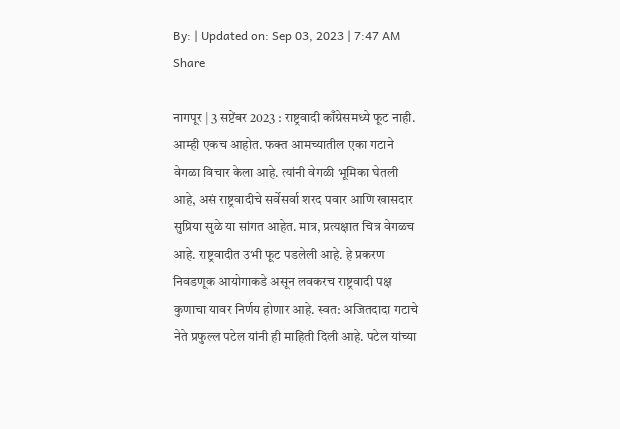By: | Updated on: Sep 03, 2023 | 7:47 AM
Share

नागपूर | 3 सप्टेंबर 2023 : राष्ट्रवादी काँग्रेसमध्ये फूट नाही. आम्ही एकच आहोत. फक्त आमच्यातील एका गटाने वेगळा विचार केला आहे. त्यांनी वेगळी भूमिका घेतली आहे, असं राष्ट्रवादीचे सर्वेसर्वा शरद पवार आणि खासदार सुप्रिया सुळे या सांगत आहेत. मात्र, प्रत्यक्षात चित्र वेगळच आहे. राष्ट्रवादीत उभी फूट पडलेली आहे. हे प्रकरण निवडणूक आयोगाकडे असून लवकरच राष्ट्रवादी पक्ष कुणाचा यावर निर्णय होणार आहे. स्वत: अजितदादा गटाचे नेते प्रफुल्ल पटेल यांनी ही माहिती दिली आहे. पटेल यांच्या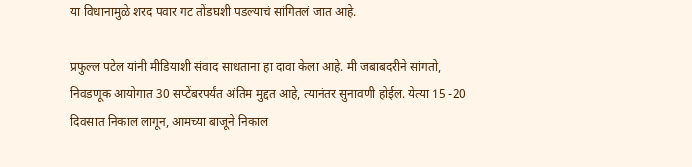या विधानामुळे शरद पवार गट तोंडघशी पडल्याचं सांगितलं जात आहे.

प्रफुल्ल पटेल यांनी मीडियाशी संवाद साधताना हा दावा केला आहे. मी जबाबदरीने सांगतो, निवडणूक आयोगात 30 सप्टेंबरपर्यंत अंतिम मुद्दत आहे, त्यानंतर सुनावणी होईल. येत्या 15 -20 दिवसात निकाल लागून, आमच्या बाजूने निकाल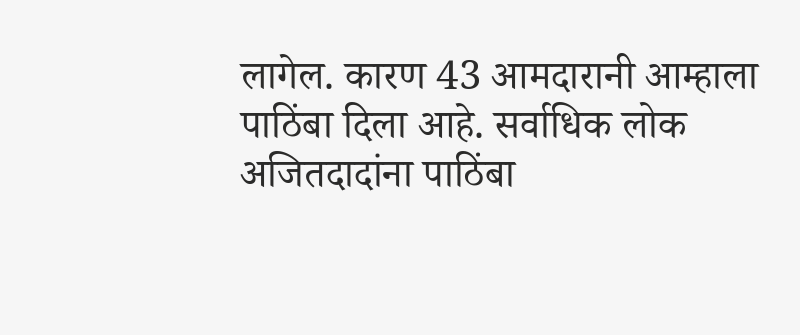लागेल. कारण 43 आमदारानी आम्हाला पाठिंबा दिला आहे. सर्वाधिक लोक अजितदादांना पाठिंबा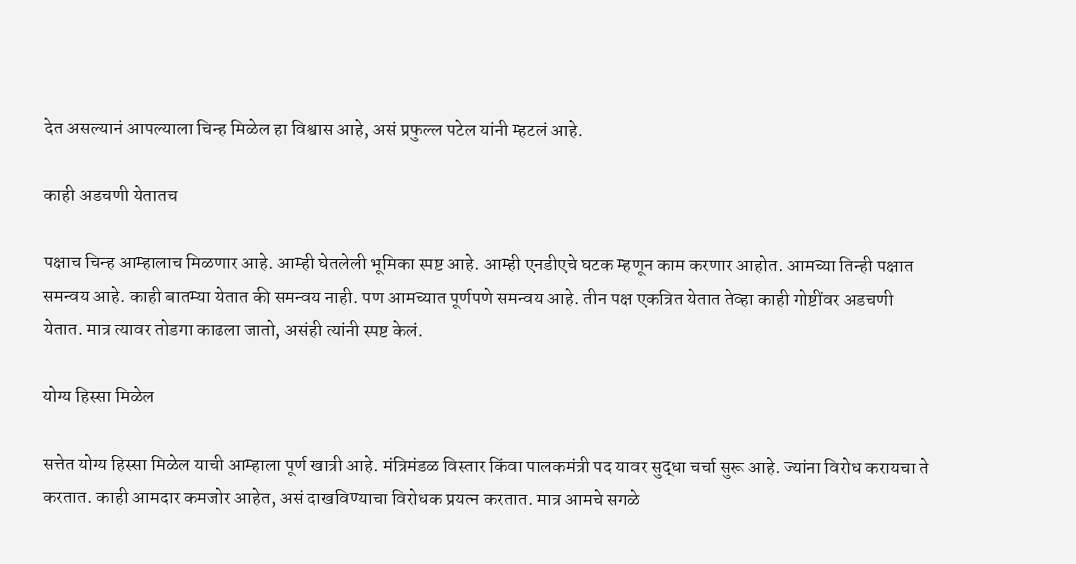देत असल्यानं आपल्याला चिन्ह मिळेल हा विश्वास आहे, असं प्रफुल्ल पटेल यांनी म्हटलं आहे.

काही अडचणी येतातच

पक्षाच चिन्ह आम्हालाच मिळणार आहे. आम्ही घेतलेली भूमिका स्पष्ट आहे. आम्ही एनडीएचे घटक म्हणून काम करणार आहोत. आमच्या तिन्ही पक्षात समन्वय आहे. काही बातम्या येतात की समन्वय नाही. पण आमच्यात पूर्णपणे समन्वय आहे. तीन पक्ष एकत्रित येतात तेव्हा काही गोष्टींवर अडचणी येतात. मात्र त्यावर तोडगा काढला जातो, असंही त्यांनी स्पष्ट केलं.

योग्य हिस्सा मिळेल

सत्तेत योग्य हिस्सा मिळेल याची आम्हाला पूर्ण खात्री आहे. मंत्रिमंडळ विस्तार किंवा पालकमंत्री पद यावर सुद्धा चर्चा सुरू आहे. ज्यांना विरोध करायचा ते करतात. काही आमदार कमजोर आहेत, असं दाखविण्याचा विरोधक प्रयत्न करतात. मात्र आमचे सगळे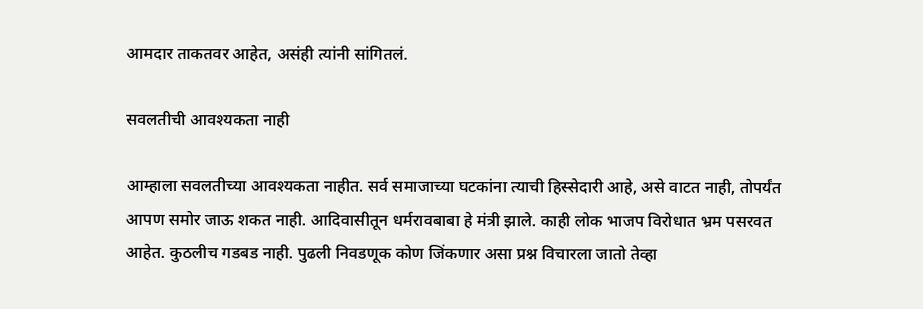आमदार ताकतवर आहेत, असंही त्यांनी सांगितलं.

सवलतीची आवश्यकता नाही

आम्हाला सवलतीच्या आवश्यकता नाहीत. सर्व समाजाच्या घटकांना त्याची हिस्सेदारी आहे, असे वाटत नाही, तोपर्यंत आपण समोर जाऊ शकत नाही. आदिवासीतून धर्मरावबाबा हे मंत्री झाले. काही लोक भाजप विरोधात भ्रम पसरवत आहेत. कुठलीच गडबड नाही. पुढली निवडणूक कोण जिंकणार असा प्रश्न विचारला जातो तेव्हा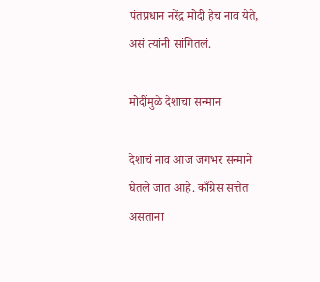पंतप्रधान नरेंद्र मोदी हेच नाव येते, असं त्यांनी सांगितलं.

मोदींमुळे देशाचा सन्मान

देशाचं नाव आज जगभर सन्माने घेतले जात आहे. काँग्रेस सत्तेत असताना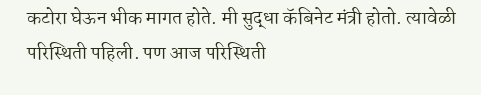कटोरा घेऊन भीक मागत होते. मी सुद्धा कॅबिनेट मंत्री होतो. त्यावेळी परिस्थिती पहिली. पण आज परिस्थिती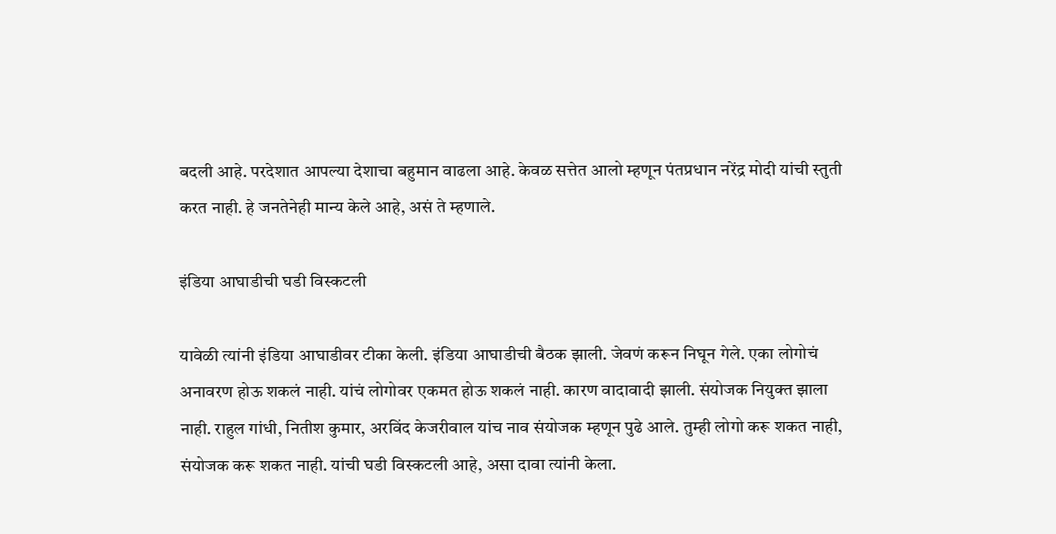बदली आहे. परदेशात आपल्या देशाचा बहुमान वाढला आहे. केवळ सत्तेत आलो म्हणून पंतप्रधान नरेंद्र मोदी यांची स्तुती करत नाही. हे जनतेनेही मान्य केले आहे, असं ते म्हणाले.

इंडिया आघाडीची घडी विस्कटली

यावेळी त्यांनी इंडिया आघाडीवर टीका केली. इंडिया आघाडीची बैठक झाली. जेवणं करून निघून गेले. एका लोगोचं अनावरण होऊ शकलं नाही. यांचं लोगोवर एकमत होऊ शकलं नाही. कारण वादावादी झाली. संयोजक नियुक्त झाला नाही. राहुल गांधी, नितीश कुमार, अरविंद केजरीवाल यांच नाव संयोजक म्हणून पुढे आले. तुम्ही लोगो करू शकत नाही, संयोजक करू शकत नाही. यांची घडी विस्कटली आहे, असा दावा त्यांनी केला.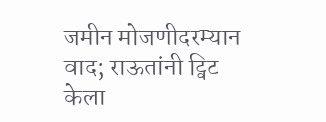जमीन मोजणीदरम्यान वाद; राऊतांनी ट्विट केला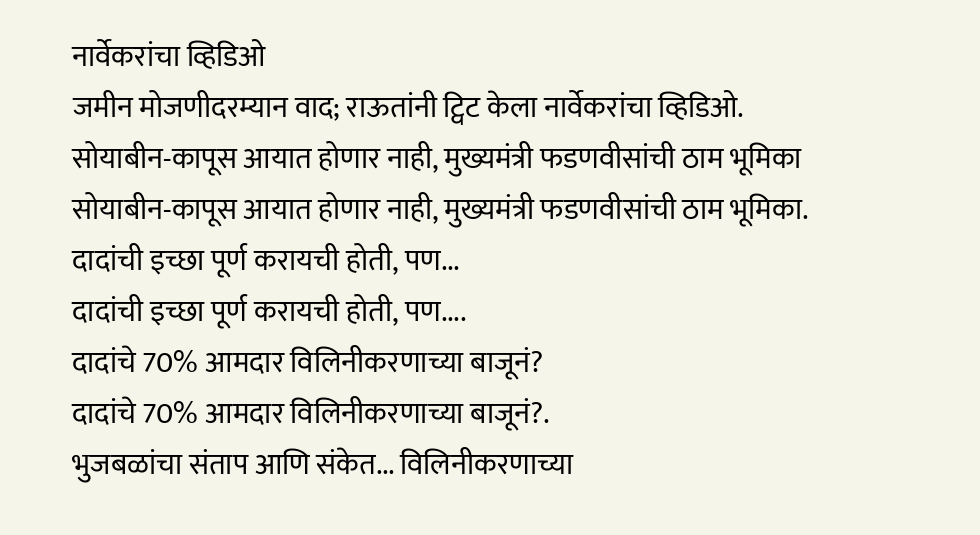नार्वेकरांचा व्हिडिओ
जमीन मोजणीदरम्यान वाद; राऊतांनी ट्विट केला नार्वेकरांचा व्हिडिओ.
सोयाबीन-कापूस आयात होणार नाही, मुख्यमंत्री फडणवीसांची ठाम भूमिका
सोयाबीन-कापूस आयात होणार नाही, मुख्यमंत्री फडणवीसांची ठाम भूमिका.
दादांची इच्छा पूर्ण करायची होती, पण...
दादांची इच्छा पूर्ण करायची होती, पण....
दादांचे 70% आमदार विलिनीकरणाच्या बाजूनं?
दादांचे 70% आमदार विलिनीकरणाच्या बाजूनं?.
भुजबळांचा संताप आणि संकेत... विलिनीकरणाच्या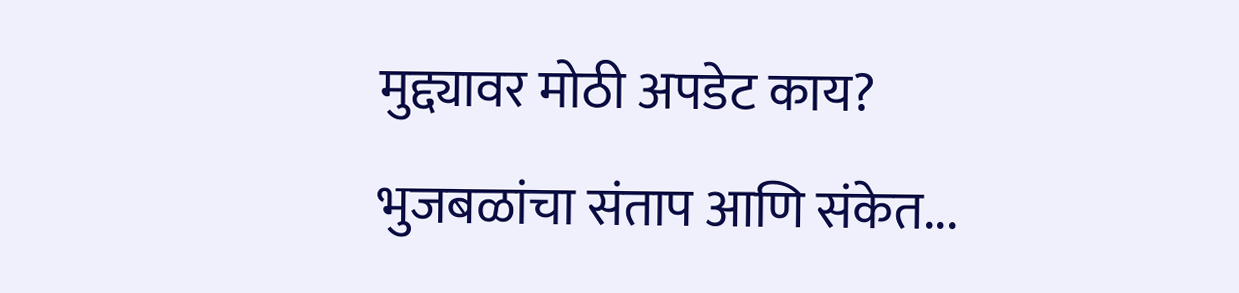मुद्द्यावर मोठी अपडेट काय?
भुजबळांचा संताप आणि संकेत...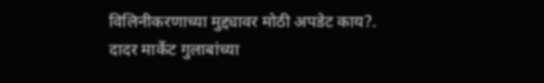विलिनीकरणाच्या मुद्द्यावर मोठी अपडेट काय?.
दादर मार्केट गुलाबांच्या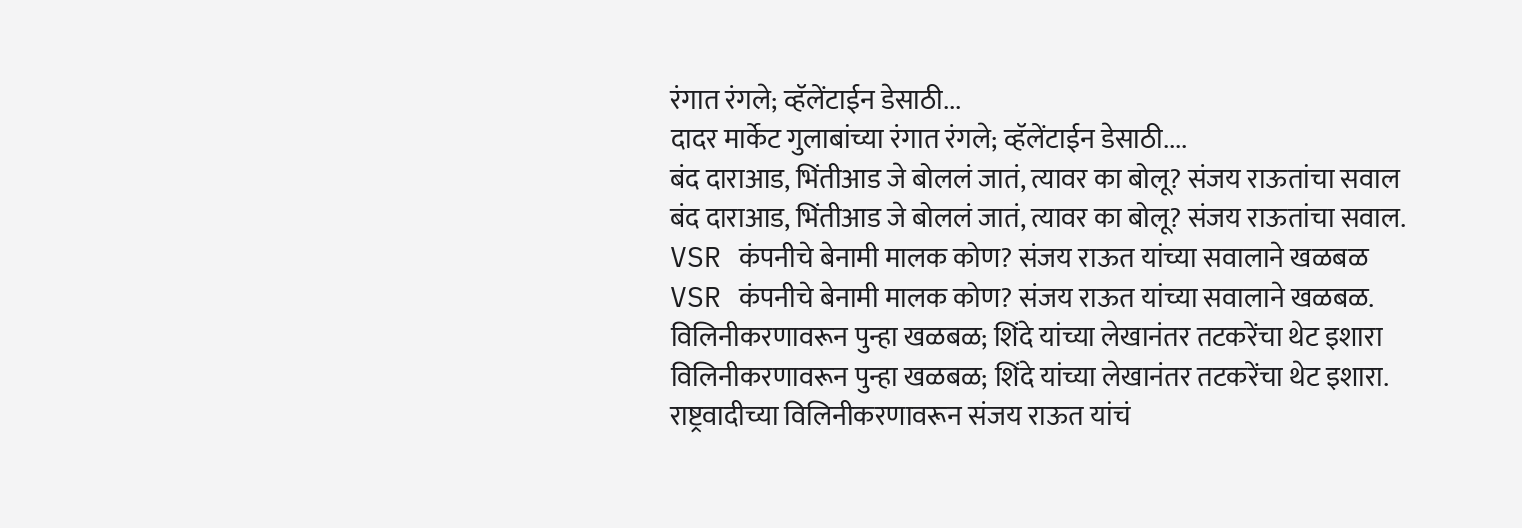रंगात रंगले; व्हॅलेंटाईन डेसाठी...
दादर मार्केट गुलाबांच्या रंगात रंगले; व्हॅलेंटाईन डेसाठी....
बंद दाराआड, भिंतीआड जे बोललं जातं, त्यावर का बोलू? संजय राऊतांचा सवाल
बंद दाराआड, भिंतीआड जे बोललं जातं, त्यावर का बोलू? संजय राऊतांचा सवाल.
VSR कंपनीचे बेनामी मालक कोण? संजय राऊत यांच्या सवालाने खळबळ
VSR कंपनीचे बेनामी मालक कोण? संजय राऊत यांच्या सवालाने खळबळ.
विलिनीकरणावरून पुन्हा खळबळ; शिंदे यांच्या लेखानंतर तटकरेंचा थेट इशारा
विलिनीकरणावरून पुन्हा खळबळ; शिंदे यांच्या लेखानंतर तटकरेंचा थेट इशारा.
राष्ट्रवादीच्या विलिनीकरणावरून संजय राऊत यांचं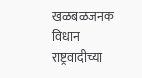खळबळजनक विधान
राष्ट्रवादीच्या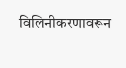विलिनीकरणावरून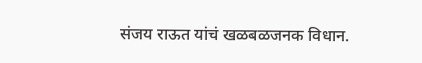संजय राऊत यांचं खळबळजनक विधान.